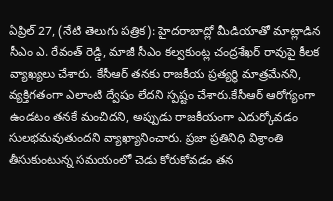ఏప్రిల్ 27, (నేటి తెలుగు పత్రిక): హైదరాబాద్లో మీడియాతో మాట్లాడిన సీఎం ఎ. రేవంత్ రెడ్డి, మాజీ సీఎం కల్వకుంట్ల చంద్రశేఖర్ రావుపై కీలక వ్యాఖ్యలు చేశారు. కేసీఆర్ తనకు రాజకీయ ప్రత్యర్థి మాత్రమేనని, వ్యక్తిగతంగా ఎలాంటి ద్వేషం లేదని స్పష్టం చేశారు.కేసీఆర్ ఆరోగ్యంగా ఉండటం తనకే మంచిదని, అప్పుడు రాజకీయంగా ఎదుర్కోవడం సులభమవుతుందని వ్యాఖ్యానించారు. ప్రజా ప్రతినిధి విశ్రాంతి తీసుకుంటున్న సమయంలో చెడు కోరుకోవడం తన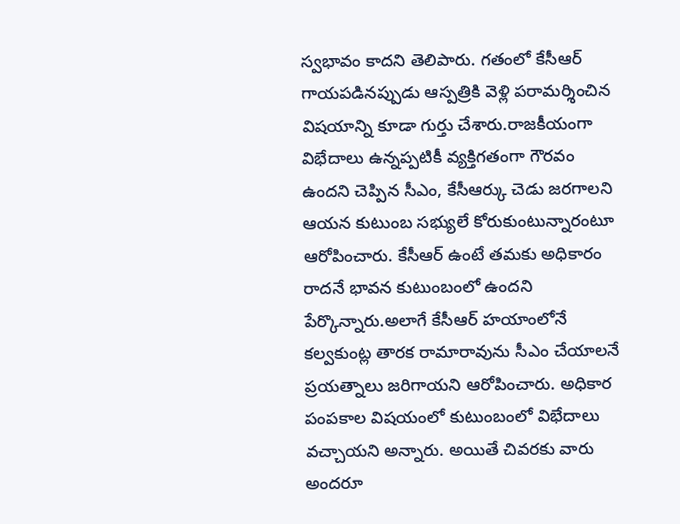స్వభావం కాదని తెలిపారు. గతంలో కేసీఆర్ గాయపడినప్పుడు ఆస్పత్రికి వెళ్లి పరామర్శించిన విషయాన్ని కూడా గుర్తు చేశారు.రాజకీయంగా విభేదాలు ఉన్నప్పటికీ వ్యక్తిగతంగా గౌరవం ఉందని చెప్పిన సీఎం, కేసీఆర్కు చెడు జరగాలని ఆయన కుటుంబ సభ్యులే కోరుకుంటున్నారంటూ ఆరోపించారు. కేసీఆర్ ఉంటే తమకు అధికారం రాదనే భావన కుటుంబంలో ఉందని పేర్కొన్నారు.అలాగే కేసీఆర్ హయాంలోనే కల్వకుంట్ల తారక రామారావును సీఎం చేయాలనే ప్రయత్నాలు జరిగాయని ఆరోపించారు. అధికార పంపకాల విషయంలో కుటుంబంలో విభేదాలు వచ్చాయని అన్నారు. అయితే చివరకు వారు అందరూ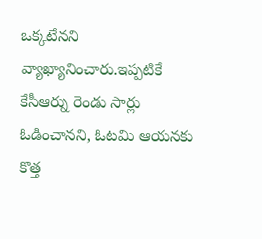ఒక్కటేనని వ్యాఖ్యానించారు.ఇప్పటికే కేసీఆర్ను రెండు సార్లు ఓడించానని, ఓటమి ఆయనకు కొత్త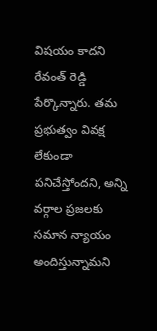విషయం కాదని రేవంత్ రెడ్డి పేర్కొన్నారు. తమ ప్రభుత్వం వివక్ష లేకుండా పనిచేస్తోందని, అన్ని వర్గాల ప్రజలకు సమాన న్యాయం అందిస్తున్నామని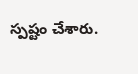స్పష్టం చేశారు.